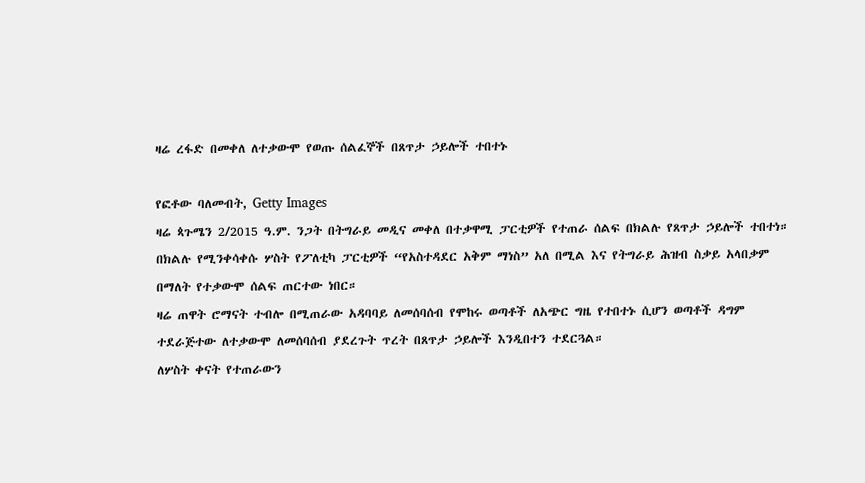ዛሬ ረፋድ በመቀለ ለተቃውሞ የወጡ ሰልፈኞች በጸጥታ ኃይሎች ተበተኑ

የፎቶው ባለመብት, Getty Images
ዛሬ ጳጉሜን 2/2015 ዓ.ም. ንጋት በትግራይ መዲና መቀለ በተቃዋሚ ፓርቲዎች የተጠራ ሰልፍ በክልሉ የጸጥታ ኃይሎች ተበተነ።
በክልሉ የሚንቀሳቀሱ ሦስት የፖለቲካ ፓርቲዎች “የአስተዳደር አቅም ማነስ” አለ በሚል እና የትግራይ ሕዝብ ስቃይ አላበቃም በማለት የተቃውሞ ሰልፍ ጠርተው ነበር።
ዛሬ ጠዋት ሮማናት ተብሎ በሚጠራው አዳባባይ ለመሰባሰብ የሞከሩ ወጣቶች ለአጭር ግዜ የተበተኑ ሲሆን ወጣቶች ዳግም ተደራጅተው ለተቃውሞ ለመሰባሰብ ያደረጉት ጥረት በጸጥታ ኃይሎች እንዲበተን ተደርጓል።
ለሦስት ቀናት የተጠራውን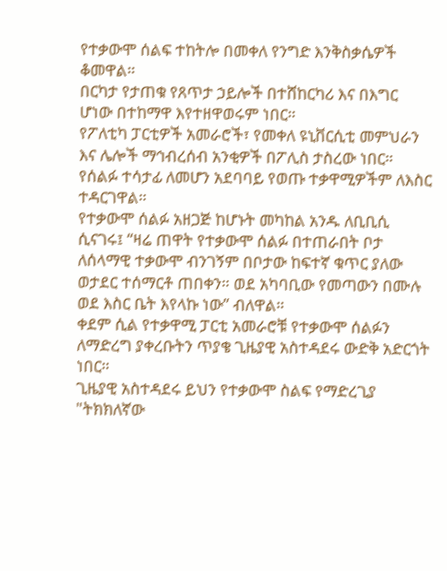የተቃውሞ ሰልፍ ተከትሎ በመቀለ የንግድ እንቅስቃሴዎች ቆመዋል።
በርካታ የታጠቁ የጸጥታ ኃይሎች በተሸከርካሪ እና በእግር ሆነው በተከማዋ እየተዘዋወሩም ነበር።
የፖለቲካ ፓርቲዎች አመራሮች፣ የመቀለ ዩኒቨርሲቲ መምህራን እና ሌሎች ማኅብረሰብ አንቂዎች በፖሊስ ታስረው ነበር። የሰልፉ ተሳታፊ ለመሆን አደባባይ የወጡ ተቃዋሚዎችም ለእስር ተዳርገዋል።
የተቃውሞ ሰልፉ አዘጋጅ ከሆኑት መካከል አንዱ ለቢቢሲ ሲናገሩ፤ “ዛሬ ጠዋት የተቃውሞ ሰልፉ በተጠራበት ቦታ ለሰላማዊ ተቃውሞ ብንገኝም በቦታው ከፍተኛ ቁጥር ያለው ወታደር ተሰማርቶ ጠበቀን። ወደ አካባቢው የመጣውን በሙሉ ወደ እስር ቤት እየላኩ ነው” ብለዋል።
ቀደም ሲል የተቃዋሚ ፓርቲ አመራሮቹ የተቃውሞ ሰልፉን ለማድረግ ያቀረቡትን ጥያቄ ጊዜያዊ አስተዳደሩ ውድቅ አድርጎት ነበር።
ጊዜያዊ አስተዳደሩ ይህን የተቃውሞ ስልፍ የማድረጊያ "ትክክለኛው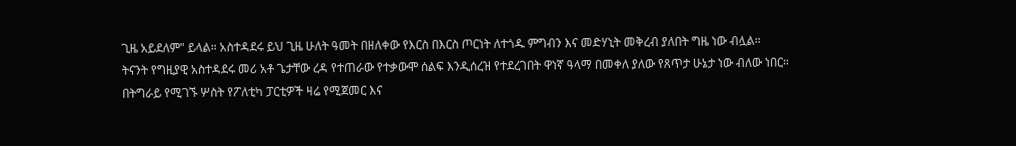ጊዜ አይደለም" ይላል። አስተዳደሩ ይህ ጊዜ ሁለት ዓመት በዘለቀው የእርስ በእርስ ጦርነት ለተጎዱ ምግብን እና መድሃኒት መቅረብ ያለበት ግዜ ነው ብሏል።
ትናንት የግዚያዊ አስተዳደሩ መሪ አቶ ጌታቸው ረዳ የተጠራው የተቃውሞ ሰልፍ እንዲሰረዝ የተደረገበት ዋነኛ ዓላማ በመቀለ ያለው የጸጥታ ሁኔታ ነው ብለው ነበር።
በትግራይ የሚገኙ ሦስት የፖለቲካ ፓርቲዎች ዛሬ የሚጀመር እና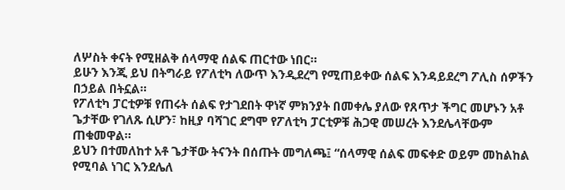ለሦስት ቀናት የሚዘልቅ ሰላማዊ ሰልፍ ጠርተው ነበር።
ይሁን እንጂ ይህ በትግራይ የፖለቲካ ለውጥ እንዲደረግ የሚጠይቀው ሰልፍ እንዳይደረግ ፖሊስ ሰዎችን በኃይል በትኗል።
የፖለቲካ ፓርቲዎቹ የጠሩት ሰልፍ የታገደበት ዋነኛ ምክንያት በመቀሌ ያለው የጸጥታ ችግር መሆኑን አቶ ጌታቸው የገለጹ ሲሆን፣ ከዚያ ባሻገር ደግሞ የፖለቲካ ፓርቲዎቹ ሕጋዊ መሠረት እንደሌላቸውም ጠቁመዋል።
ይህን በተመለከተ አቶ ጌታቸው ትናንት በሰጡት መግለጫ፤ “ሰላማዊ ሰልፍ መፍቀድ ወይም መከልከል የሚባል ነገር እንደሌለ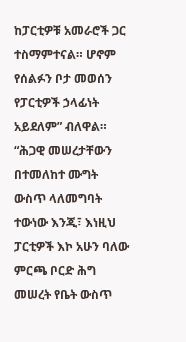ከፓርቲዎቹ አመራሮች ጋር ተስማምተናል። ሆኖም የሰልፉን ቦታ መወሰን የፓርቲዎች ኃላፊነት አይደለም” ብለዋል።
“ሕጋዊ መሠረታቸውን በተመለከተ ሙግት ውስጥ ላለመግባት ተውነው እንጂ፣ እነዚህ ፓርቲዎች እኮ አሁን ባለው ምርጫ ቦርድ ሕግ መሠረት የቤት ውስጥ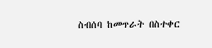ስብሰባ ከመጥራት በስተቀር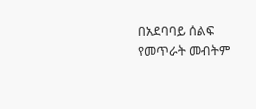በአደባባይ ሰልፍ የመጥራት መብትም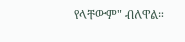የላቸውም" ብለዋል።